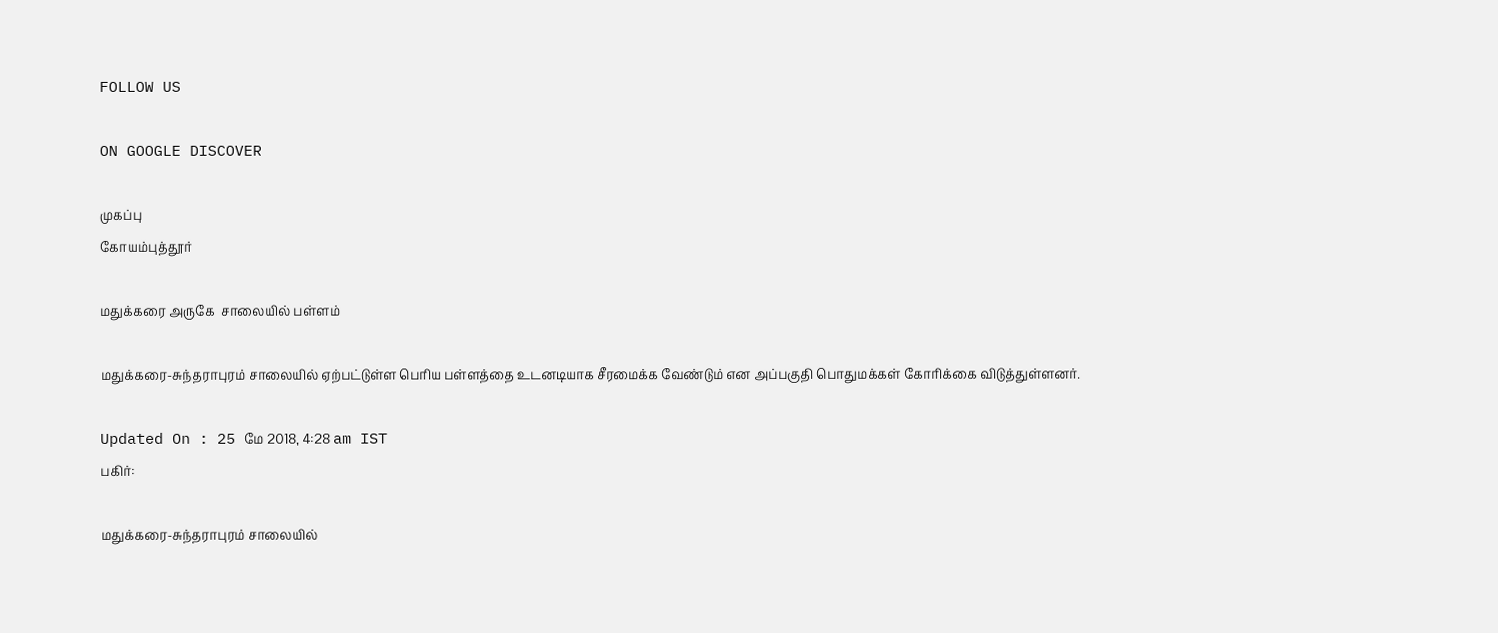FOLLOW US

ON GOOGLE DISCOVER

முகப்பு
கோயம்புத்தூர்

மதுக்கரை அருகே  சாலையில் பள்ளம்

மதுக்கரை-சுந்தராபுரம் சாலையில் ஏற்பட்டுள்ள பெரிய பள்ளத்தை உடனடியாக சீரமைக்க வேண்டும் என அப்பகுதி பொதுமக்கள் கோரிக்கை விடுத்துள்ளனர்.

Updated On : 25 மே 2018, 4:28 am IST
பகிர்:

மதுக்கரை-சுந்தராபுரம் சாலையில்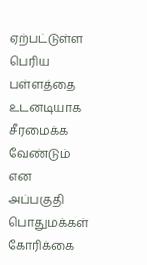ஏற்பட்டுள்ள பெரிய பள்ளத்தை உடனடியாக சீரமைக்க வேண்டும் என அப்பகுதி பொதுமக்கள் கோரிக்கை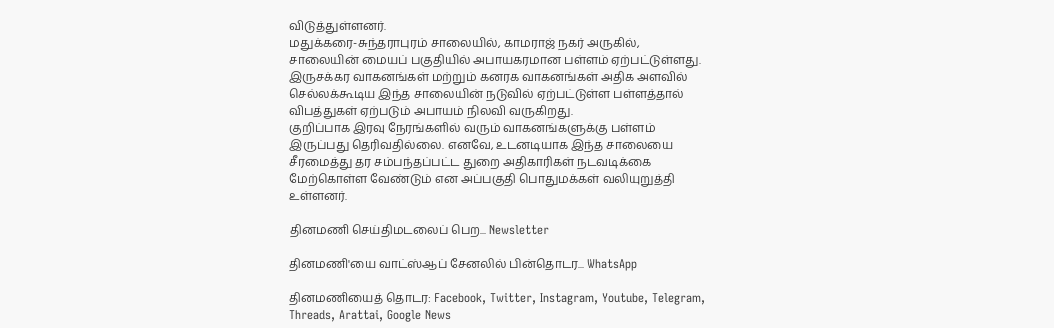விடுத்துள்ளனர்.
மதுக்கரை-சுந்தராபுரம் சாலையில், காமராஜ் நகர் அருகில், சாலையின் மையப் பகுதியில் அபாயகரமான பள்ளம் ஏற்பட்டுள்ளது. இருசக்கர வாகனங்கள் மற்றும் கனரக வாகனங்கள் அதிக அளவில் செல்லக்கூடிய இந்த சாலையின் நடுவில் ஏற்பட்டுள்ள பள்ளத்தால் விபத்துகள் ஏற்படும் அபாயம் நிலவி வருகிறது.
குறிப்பாக இரவு நேரங்களில் வரும் வாகனங்களுக்கு பள்ளம் இருப்பது தெரிவதில்லை. எனவே, உடனடியாக இந்த சாலையை சீரமைத்து தர சம்பந்தப்பட்ட துறை அதிகாரிகள் நடவடிக்கை மேற்கொள்ள வேண்டும் என அப்பகுதி பொதுமக்கள் வலியுறுத்தி உள்ளனர்.

தினமணி செய்திமடலைப் பெற... Newsletter

தினமணி'யை வாட்ஸ்ஆப் சேனலில் பின்தொடர... WhatsApp

தினமணியைத் தொடர: Facebook, Twitter, Instagram, Youtube, Telegram, Threads, Arattai, Google News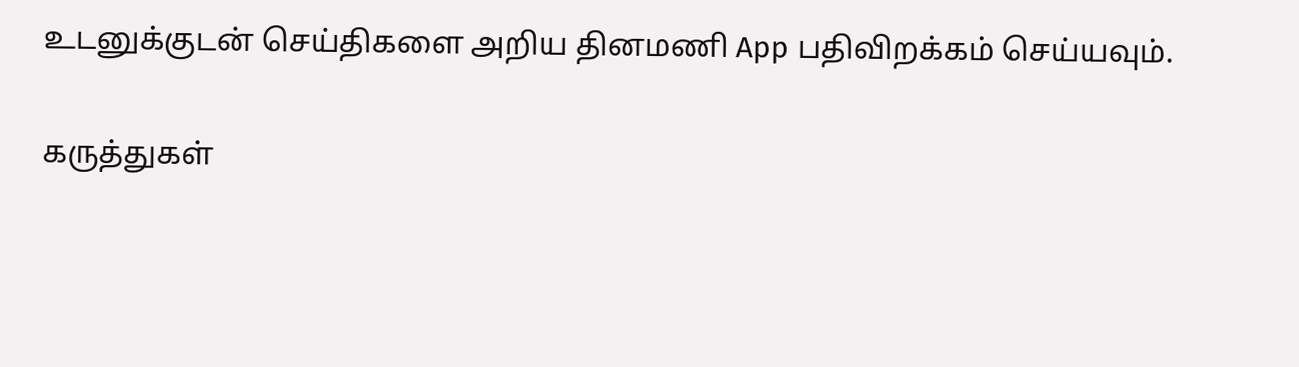உடனுக்குடன் செய்திகளை அறிய தினமணி App பதிவிறக்கம் செய்யவும்.

கருத்துகள்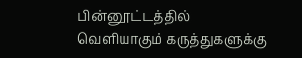பின்னூட்டத்தில் வெளியாகும் கருத்துகளுக்கு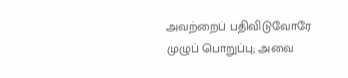அவற்றைப் பதிவிடுவோரே முழுப் பொறுப்பு; அவை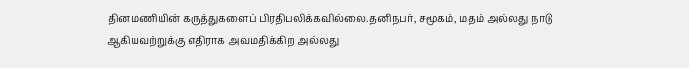தினமணியின் கருத்துகளைப் பிரதிபலிக்கவில்லை.தனிநபர், சமூகம், மதம் அல்லது நாடு ஆகியவற்றுக்கு எதிராக அவமதிக்கிற அல்லது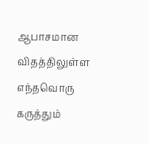ஆபாசமான விதத்திலுள்ள எந்தவொரு கருத்தும்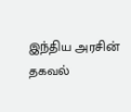இந்திய அரசின் தகவல்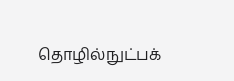தொழில்நுட்பக்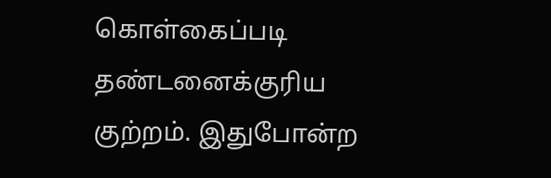கொள்கைப்படி தண்டனைக்குரிய குற்றம். இதுபோன்ற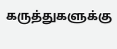கருத்துகளுக்கு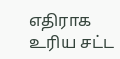எதிராக உரிய சட்ட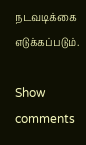நடவடிக்கை எடுக்கப்படும்.

Show comments